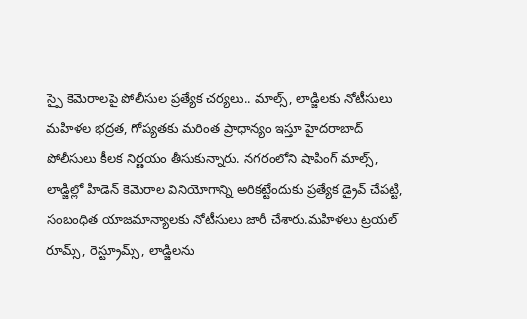స్పై కెమెరాలపై పోలీసుల ప్రత్యేక చర్యలు.. మాల్స్, లాడ్జిలకు నోటీసులు
మహిళల భద్రత, గోప్యతకు మరింత ప్రాధాన్యం ఇస్తూ హైదరాబాద్ పోలీసులు కీలక నిర్ణయం తీసుకున్నారు. నగరంలోని షాపింగ్ మాల్స్, లాడ్జిల్లో హిడెన్ కెమెరాల వినియోగాన్ని అరికట్టేందుకు ప్రత్యేక డ్రైవ్ చేపట్టి, సంబంధిత యాజమాన్యాలకు నోటీసులు జారీ చేశారు.మహిళలు ట్రయల్ రూమ్స్, రెస్ట్రూమ్స్, లాడ్జిలను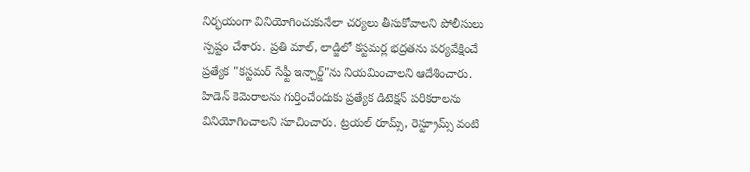నిర్భయంగా వినియోగించుకునేలా చర్యలు తీసుకోవాలని పోలీసులు స్పష్టం చేశారు. ప్రతి మాల్, లాడ్జిలో కస్టమర్ల భద్రతను పర్యవేక్షించే ప్రత్యేక "కస్టమర్ సేఫ్టీ ఇన్చార్జ్"ను నియమించాలని ఆదేశించారు.
హిడెన్ కెమెరాలను గుర్తించేందుకు ప్రత్యేక డిటెక్షన్ పరికరాలను వినియోగించాలని సూచించారు. ట్రయల్ రూమ్స్, రెస్ట్రూమ్స్ వంటి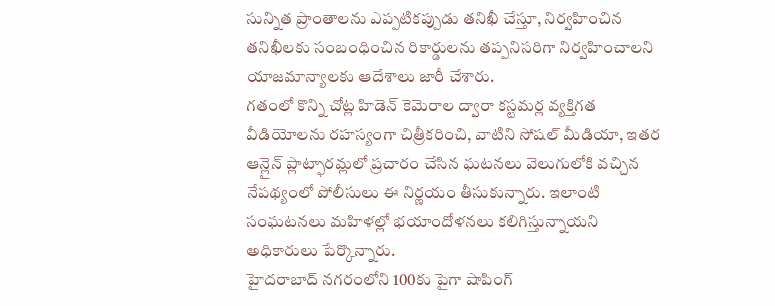సున్నిత ప్రాంతాలను ఎప్పటికప్పుడు తనిఖీ చేస్తూ, నిర్వహించిన తనిఖీలకు సంబంధించిన రికార్డులను తప్పనిసరిగా నిర్వహించాలని యాజమాన్యాలకు ఆదేశాలు జారీ చేశారు.
గతంలో కొన్ని చోట్ల హిడెన్ కెమెరాల ద్వారా కస్టమర్ల వ్యక్తిగత వీడియోలను రహస్యంగా చిత్రీకరించి, వాటిని సోషల్ మీడియా, ఇతర ఆన్లైన్ ప్లాట్ఫారమ్లలో ప్రచారం చేసిన ఘటనలు వెలుగులోకి వచ్చిన నేపథ్యంలో పోలీసులు ఈ నిర్ణయం తీసుకున్నారు. ఇలాంటి సంఘటనలు మహిళల్లో భయాందోళనలు కలిగిస్తున్నాయని అధికారులు పేర్కొన్నారు.
హైదరాబాద్ నగరంలోని 100కు పైగా షాపింగ్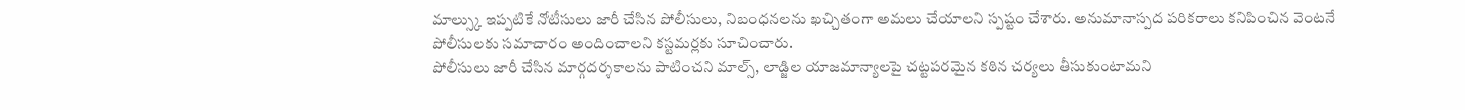మాల్స్కు ఇప్పటికే నోటీసులు జారీ చేసిన పోలీసులు, నిబంధనలను ఖచ్చితంగా అమలు చేయాలని స్పష్టం చేశారు. అనుమానాస్పద పరికరాలు కనిపించిన వెంటనే పోలీసులకు సమాచారం అందించాలని కస్టమర్లకు సూచించారు.
పోలీసులు జారీ చేసిన మార్గదర్శకాలను పాటించని మాల్స్, లాడ్జిల యాజమాన్యాలపై చట్టపరమైన కఠిన చర్యలు తీసుకుంటామని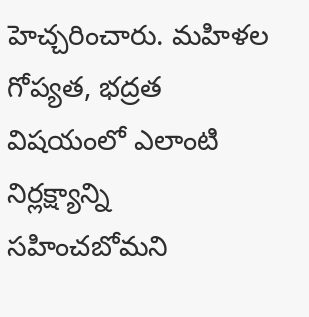హెచ్చరించారు. మహిళల గోప్యత, భద్రత విషయంలో ఎలాంటి నిర్లక్ష్యాన్ని సహించబోమని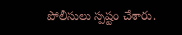పోలీసులు స్పష్టం చేశారు.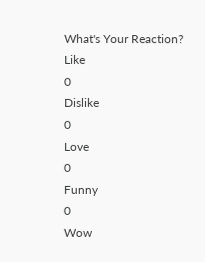What's Your Reaction?
Like
0
Dislike
0
Love
0
Funny
0
Wow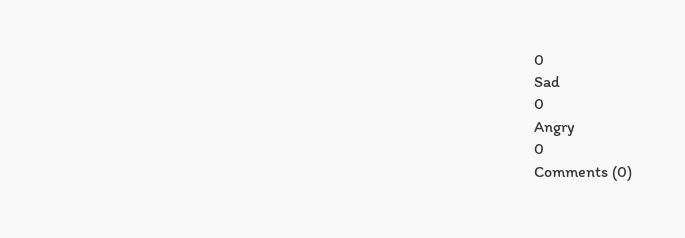0
Sad
0
Angry
0
Comments (0)